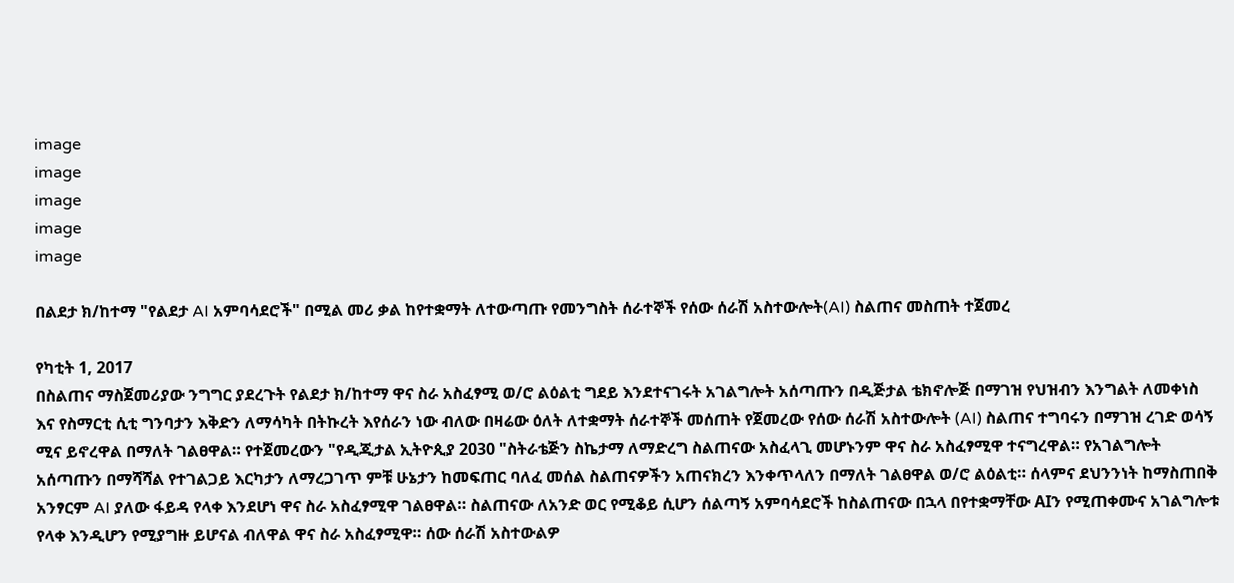image
image
image
image
image

በልደታ ክ/ከተማ "የልደታ AI አምባሳደሮች" በሚል መሪ ቃል ከየተቋማት ለተውጣጡ የመንግስት ሰራተኞች የሰው ሰራሽ አስተውሎት(AI) ስልጠና መስጠት ተጀመረ

የካቲት 1, 2017
በስልጠና ማስጀመሪያው ንግግር ያደረጉት የልደታ ክ/ከተማ ዋና ስራ አስፈፃሚ ወ/ሮ ልዕልቲ ግደይ እንደተናገሩት አገልግሎት አሰጣጡን በዲጅታል ቴክኖሎጅ በማገዝ የህዝብን እንግልት ለመቀነስ እና የስማርቲ ሲቲ ግንባታን እቅድን ለማሳካት በትኩረት እየሰራን ነው ብለው በዛሬው ዕለት ለተቋማት ሰራተኞች መሰጠት የጀመረው የሰው ሰራሽ አስተውሎት (AI) ስልጠና ተግባሩን በማገዝ ረገድ ወሳኝ ሚና ይኖረዋል በማለት ገልፀዋል። የተጀመረውን "የዲጂታል ኢትዮጲያ 2030 "ስትራቴጅን ስኬታማ ለማድረግ ስልጠናው አስፈላጊ መሆኑንም ዋና ስራ አስፈፃሚዋ ተናግረዋል። የአገልግሎት አሰጣጡን በማሻሻል የተገልጋይ እርካታን ለማረጋገጥ ምቹ ሁኔታን ከመፍጠር ባለፈ መሰል ስልጠናዎችን አጠናክረን እንቀጥላለን በማለት ገልፀዋል ወ/ሮ ልዕልቲ። ሰላምና ደህንንነት ከማስጠበቅ አንፃርም AI ያለው ፋይዳ የላቀ እንደሆነ ዋና ስራ አስፈፃሚዋ ገልፀዋል። ስልጠናው ለአንድ ወር የሚቆይ ሲሆን ሰልጣኝ አምባሳደሮች ከስልጠናው በኋላ በየተቋማቸው AIን የሚጠቀሙና አገልግሎቱ የላቀ እንዲሆን የሚያግዙ ይሆናል ብለዋል ዋና ስራ አስፈፃሚዋ። ሰው ሰራሽ አስተውልዎ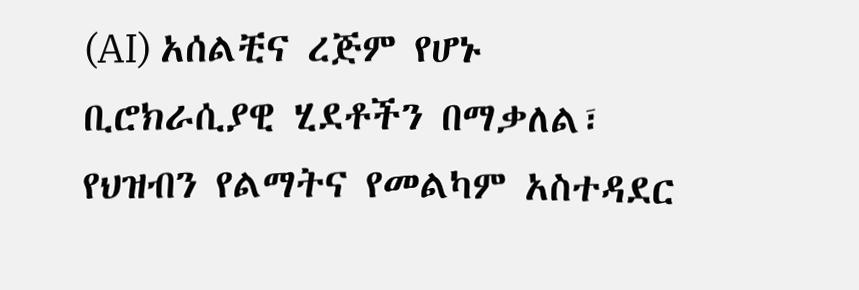(AI) አሰልቺና ረጅም የሆኑ ቢሮክራሲያዊ ሂደቶችን በማቃለል፣ የህዝብን የልማትና የመልካም አስተዳደር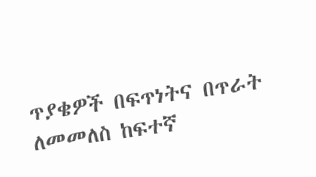ጥያቄዎች በፍጥነትና በጥራት ለመመለስ ከፍተኛ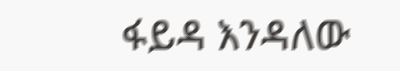ፋይዳ እንዳለው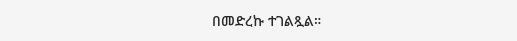በመድረኩ ተገልጿል።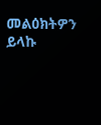መልዕክትዎን ይላኩ